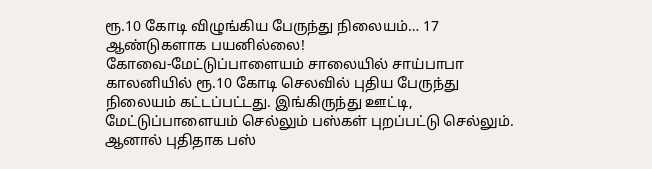ரூ.10 கோடி விழுங்கிய பேருந்து நிலையம்… 17 ஆண்டுகளாக பயனில்லை!
கோவை-மேட்டுப்பாளையம் சாலையில் சாய்பாபா காலனியில் ரூ.10 கோடி செலவில் புதிய பேருந்து நிலையம் கட்டப்பட்டது. இங்கிருந்து ஊட்டி, மேட்டுப்பாளையம் செல்லும் பஸ்கள் புறப்பட்டு செல்லும். ஆனால் புதிதாக பஸ்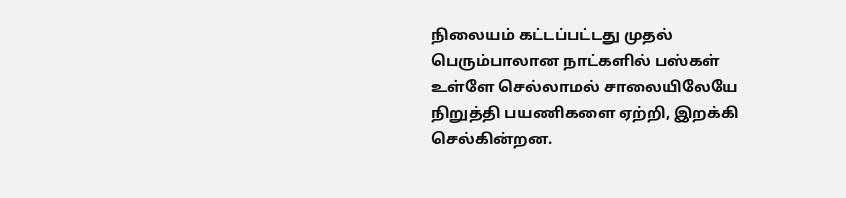நிலையம் கட்டப்பட்டது முதல் பெரும்பாலான நாட்களில் பஸ்கள் உள்ளே செல்லாமல் சாலையிலேயே நிறுத்தி பயணிகளை ஏற்றி, இறக்கி செல்கின்றன.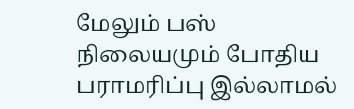மேலும் பஸ் நிலையமும் போதிய பராமரிப்பு இல்லாமல்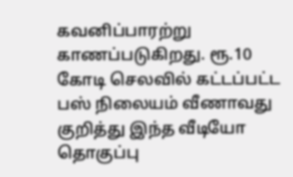கவனிப்பாரற்று காணப்படுகிறது. ரூ.10 கோடி செலவில் கட்டப்பட்ட பஸ் நிலையம் வீணாவது குறித்து இந்த வீடியோ தொகுப்பு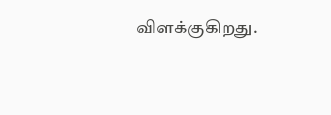விளக்குகிறது.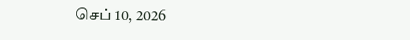செப் 10, 2026